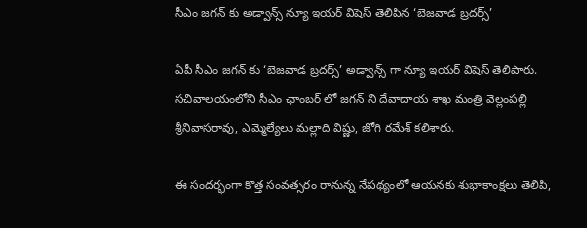సీఎం జగన్ కు అడ్వాన్స్ న్యూ ఇయర్ విషెస్ తెలిపిన ‘బెజవాడ బ్రదర్స్’

ఏపీ సీఎం జగన్ కు ‘బెజవాడ బ్రదర్స్’ అడ్వాన్స్ గా న్యూ ఇయర్ విషెస్ తెలిపారు. సచివాలయంలోని సీఎం ఛాంబర్ లో జగన్ ని దేవాదాయ శాఖ మంత్రి వెల్లంపల్లి శ్రీనివాసరావు, ఎమ్మెల్యేలు మల్లాది విష్ణు, జోగి రమేశ్ కలిశారు.

ఈ సందర్భంగా కొత్త సంవత్సరం రానున్న నేపథ్యంలో ఆయనకు శుభాకాంక్షలు తెలిపి,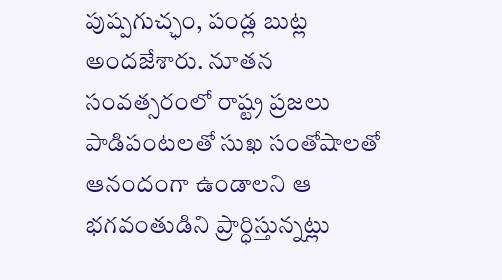పుష్పగుచ్ఛం, పండ్ల బుట్ల అందజేశారు. నూతన సంవత్సరంలో రాష్ట్ర ప్రజలు పాడిపంటలతో సుఖ సంతోషాలతో ఆనందంగా ఉండాలని ఆ భగవంతుడిని ప్రార్ధిస్తున్నట్లు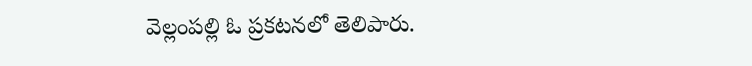వెల్లంపల్లి ఓ ప్రకటనలో తెలిపారు.